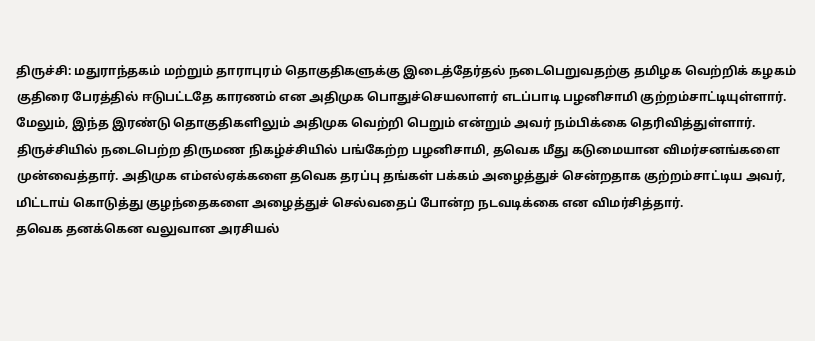திருச்சி: மதுராந்தகம் மற்றும் தாராபுரம் தொகுதிகளுக்கு இடைத்தேர்தல் நடைபெறுவதற்கு தமிழக வெற்றிக் கழகம் குதிரை பேரத்தில் ஈடுபட்டதே காரணம் என அதிமுக பொதுச்செயலாளர் எடப்பாடி பழனிசாமி குற்றம்சாட்டியுள்ளார். மேலும், இந்த இரண்டு தொகுதிகளிலும் அதிமுக வெற்றி பெறும் என்றும் அவர் நம்பிக்கை தெரிவித்துள்ளார்.
திருச்சியில் நடைபெற்ற திருமண நிகழ்ச்சியில் பங்கேற்ற பழனிசாமி, தவெக மீது கடுமையான விமர்சனங்களை முன்வைத்தார். அதிமுக எம்எல்ஏக்களை தவெக தரப்பு தங்கள் பக்கம் அழைத்துச் சென்றதாக குற்றம்சாட்டிய அவர், மிட்டாய் கொடுத்து குழந்தைகளை அழைத்துச் செல்வதைப் போன்ற நடவடிக்கை என விமர்சித்தார்.
தவெக தனக்கென வலுவான அரசியல்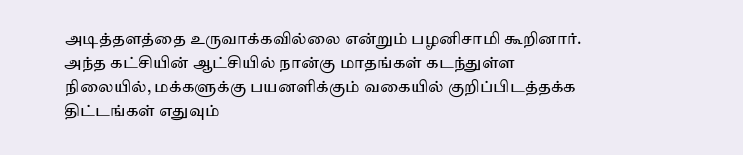அடித்தளத்தை உருவாக்கவில்லை என்றும் பழனிசாமி கூறினார். அந்த கட்சியின் ஆட்சியில் நான்கு மாதங்கள் கடந்துள்ள நிலையில், மக்களுக்கு பயனளிக்கும் வகையில் குறிப்பிடத்தக்க திட்டங்கள் எதுவும்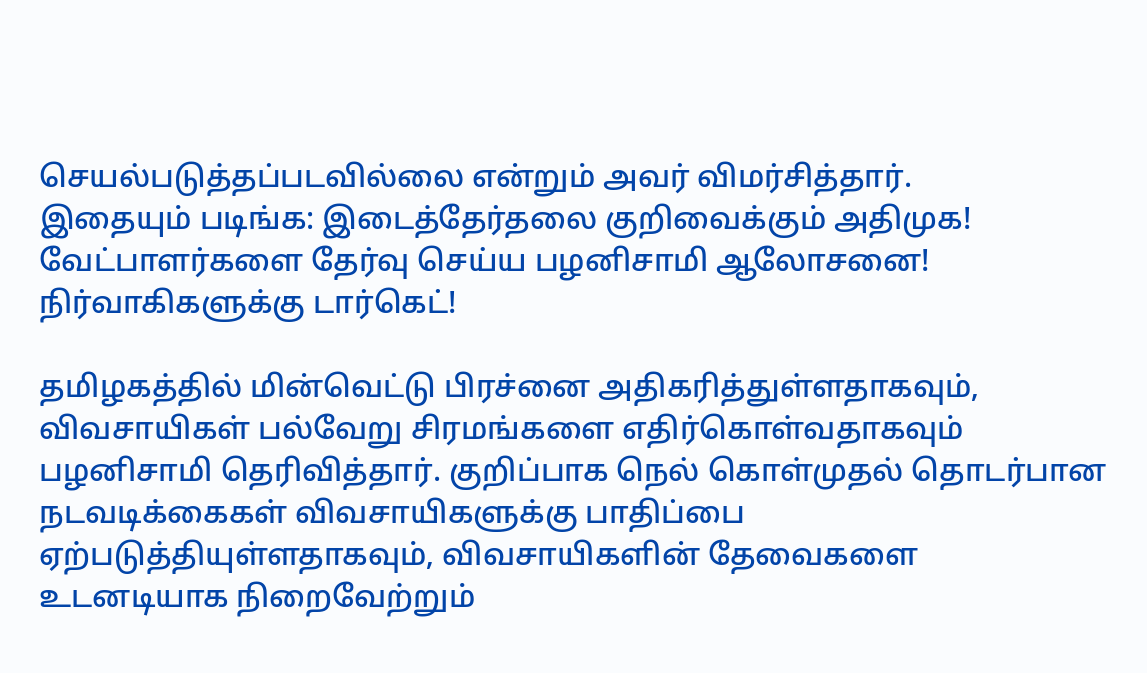செயல்படுத்தப்படவில்லை என்றும் அவர் விமர்சித்தார்.
இதையும் படிங்க: இடைத்தேர்தலை குறிவைக்கும் அதிமுக! வேட்பாளர்களை தேர்வு செய்ய பழனிசாமி ஆலோசனை! நிர்வாகிகளுக்கு டார்கெட்!

தமிழகத்தில் மின்வெட்டு பிரச்னை அதிகரித்துள்ளதாகவும், விவசாயிகள் பல்வேறு சிரமங்களை எதிர்கொள்வதாகவும் பழனிசாமி தெரிவித்தார். குறிப்பாக நெல் கொள்முதல் தொடர்பான நடவடிக்கைகள் விவசாயிகளுக்கு பாதிப்பை ஏற்படுத்தியுள்ளதாகவும், விவசாயிகளின் தேவைகளை உடனடியாக நிறைவேற்றும்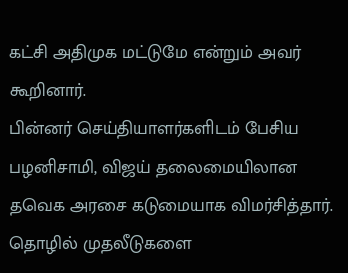கட்சி அதிமுக மட்டுமே என்றும் அவர் கூறினார்.
பின்னர் செய்தியாளர்களிடம் பேசிய பழனிசாமி, விஜய் தலைமையிலான தவெக அரசை கடுமையாக விமர்சித்தார். தொழில் முதலீடுகளை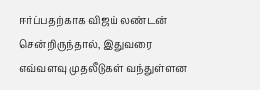ஈர்ப்பதற்காக விஜய் லண்டன் சென்றிருந்தால், இதுவரை எவ்வளவு முதலீடுகள் வந்துள்ளன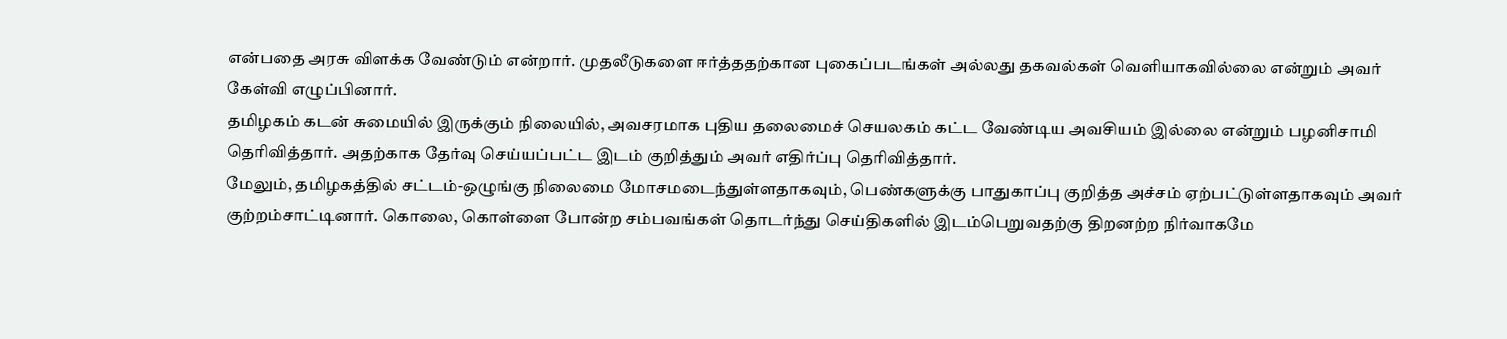என்பதை அரசு விளக்க வேண்டும் என்றார். முதலீடுகளை ஈர்த்ததற்கான புகைப்படங்கள் அல்லது தகவல்கள் வெளியாகவில்லை என்றும் அவர் கேள்வி எழுப்பினார்.
தமிழகம் கடன் சுமையில் இருக்கும் நிலையில், அவசரமாக புதிய தலைமைச் செயலகம் கட்ட வேண்டிய அவசியம் இல்லை என்றும் பழனிசாமி தெரிவித்தார். அதற்காக தேர்வு செய்யப்பட்ட இடம் குறித்தும் அவர் எதிர்ப்பு தெரிவித்தார்.
மேலும், தமிழகத்தில் சட்டம்-ஒழுங்கு நிலைமை மோசமடைந்துள்ளதாகவும், பெண்களுக்கு பாதுகாப்பு குறித்த அச்சம் ஏற்பட்டுள்ளதாகவும் அவர் குற்றம்சாட்டினார். கொலை, கொள்ளை போன்ற சம்பவங்கள் தொடர்ந்து செய்திகளில் இடம்பெறுவதற்கு திறனற்ற நிர்வாகமே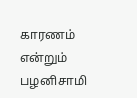காரணம் என்றும் பழனிசாமி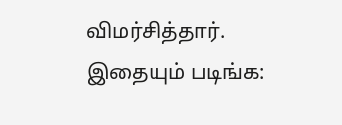விமர்சித்தார்.
இதையும் படிங்க: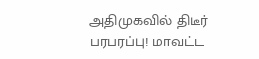அதிமுகவில் திடீர் பரபரப்பு! மாவட்ட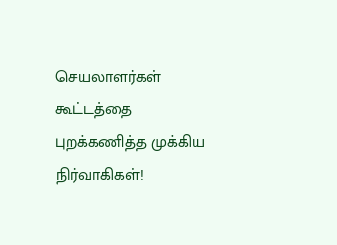செயலாளர்கள் கூட்டத்தை புறக்கணித்த முக்கிய நிர்வாகிகள்!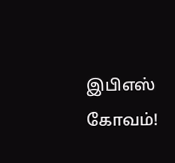இபிஎஸ் கோவம்!